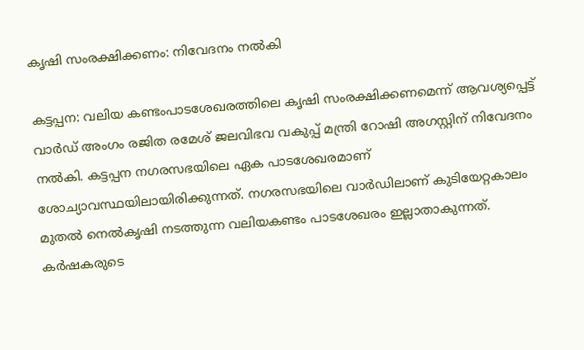കൃഷി സംരക്ഷിക്കണം: നിവേദനം നൽകി

കട്ടപ്പന: വലിയ കണ്ടംപാടശേഖരത്തിലെ കൃഷി സംരക്ഷിക്കണമെന്ന് ആവശ്യപ്പെട്ട് വാർഡ് അംഗം രജിത രമേശ് ജലവിഭവ വകുപ്പ് മന്ത്രി റോഷി അഗസ്റ്റിന് നിവേദനം നൽകി. കട്ടപ്പന നഗരസഭയിലെ ഏക പാടശേഖരമാണ് ശോച്യാവസ്ഥയിലായിരിക്കുന്നത്. നഗരസഭയിലെ വാർഡിലാണ് കുടിയേറ്റകാലം മുതൽ നെൽകൃഷി നടത്തുന്ന വലിയകണ്ടം പാടശേഖരം ഇല്ലാതാകുന്നത്. കർഷകരുടെ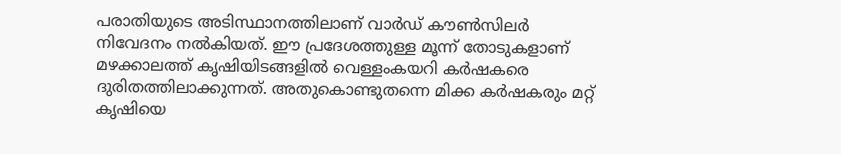പരാതിയുടെ അടിസ്ഥാനത്തിലാണ് വാർഡ് കൗൺസിലർ നിവേദനം നൽകിയത്. ഈ പ്രദേശത്തുള്ള മൂന്ന് തോടുകളാണ് മഴക്കാലത്ത് കൃഷിയിടങ്ങളിൽ വെള്ളംകയറി കർഷകരെ ദുരിതത്തിലാക്കുന്നത്. അതുകൊണ്ടുതന്നെ മിക്ക കർഷകരും മറ്റ് കൃഷിയെ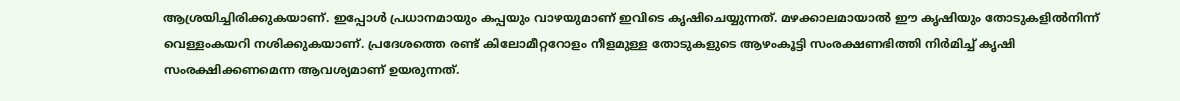ആശ്രയിച്ചിരിക്കുകയാണ്. ഇപ്പോൾ പ്രധാനമായും കപ്പയും വാഴയുമാണ് ഇവിടെ കൃഷിചെയ്യുന്നത്. മഴക്കാലമായാൽ ഈ കൃഷിയും തോടുകളിൽനിന്ന് വെള്ളംകയറി നശിക്കുകയാണ്. പ്രദേശത്തെ രണ്ട് കിലോമീറ്ററോളം നീളമുള്ള തോടുകളുടെ ആഴംകൂട്ടി സംരക്ഷണഭിത്തി നിർമിച്ച് കൃഷി സംരക്ഷിക്കണമെന്ന ആവശ്യമാണ് ഉയരുന്നത്.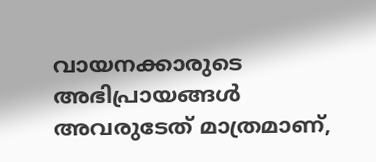വായനക്കാരുടെ അഭിപ്രായങ്ങള്‍ അവരുടേത് മാത്രമാണ്,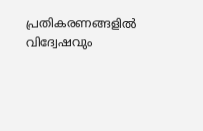പ്രതികരണങ്ങളിൽ വിദ്വേഷവും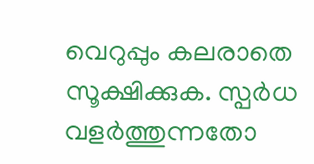വെറുപ്പും കലരാതെ സൂക്ഷിക്കുക. സ്പർധ വളർത്തുന്നതോ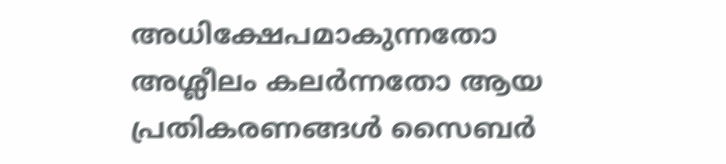അധിക്ഷേപമാകുന്നതോ അശ്ലീലം കലർന്നതോ ആയ പ്രതികരണങ്ങൾ സൈബർ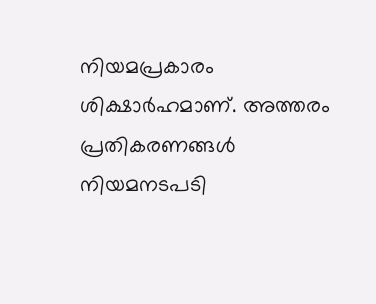നിയമപ്രകാരം ശിക്ഷാർഹമാണ്. അത്തരം പ്രതികരണങ്ങൾ നിയമനടപടി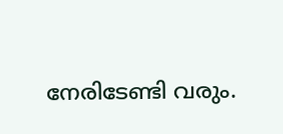നേരിടേണ്ടി വരും.